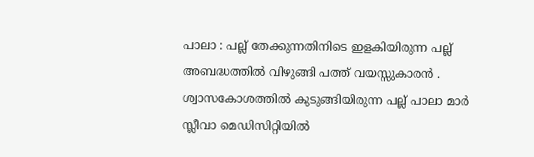പാലാ : പല്ല് തേക്കുന്നതിനിടെ ഇളകിയിരുന്ന പല്ല് അബദ്ധത്തിൽ വിഴുങ്ങി പത്ത് വയസ്സുകാരൻ .
ശ്വാസകോശത്തിൽ കുടുങ്ങിയിരുന്ന പല്ല് പാലാ മാർ സ്ലീവാ മെഡിസിറ്റിയിൽ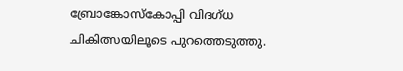ബ്രോങ്കോസ്കോപ്പി വിദഗ്ധ ചികിത്സയിലൂടെ പുറത്തെടുത്തു.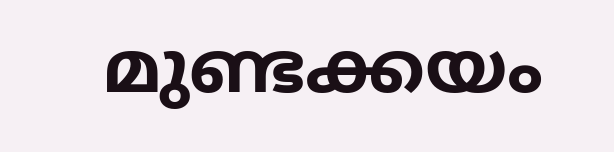മുണ്ടക്കയം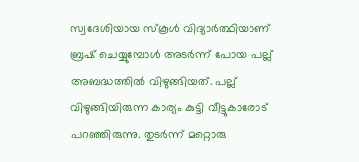സ്വദേശിയായ സ്കൂൾ വിദ്യാർത്ഥിയാണ് ബ്രഷ് ചെയ്യുമ്പോൾ അടർന്ന് പോയ പല്ല് അബദ്ധത്തിൽ വിഴുങ്ങിയത്. പല്ല് വിഴുങ്ങിയിരുന്ന കാര്യം കുട്ടി വീട്ടുകാരോട് പറഞ്ഞിരുന്നു. തുടർന്ന് മറ്റൊരു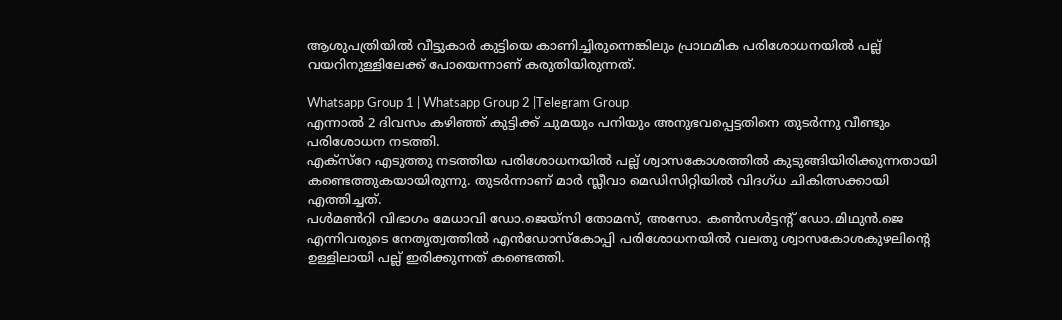ആശുപത്രിയിൽ വീട്ടുകാർ കുട്ടിയെ കാണിച്ചിരുന്നെങ്കിലും പ്രാഥമിക പരിശോധനയിൽ പല്ല് വയറിനുള്ളിലേക്ക് പോയെന്നാണ് കരുതിയിരുന്നത്.

Whatsapp Group 1 | Whatsapp Group 2 |Telegram Group
എന്നാൽ 2 ദിവസം കഴിഞ്ഞ് കുട്ടിക്ക് ചുമയും പനിയും അനുഭവപ്പെട്ടതിനെ തുടർന്നു വീണ്ടും പരിശോധന നടത്തി.
എക്സ്റേ എടുത്തു നടത്തിയ പരിശോധനയിൽ പല്ല് ശ്വാസകോശത്തിൽ കുടുങ്ങിയിരിക്കുന്നതായി കണ്ടെത്തുകയായിരുന്നു. തുടർന്നാണ് മാർ സ്ലീവാ മെഡിസിറ്റിയിൽ വിദഗ്ധ ചികിത്സക്കായി എത്തിച്ചത്.
പൾമൺറി വിഭാഗം മേധാവി ഡോ.ജെയ്സി തോമസ്, അസോ. കൺസൾട്ടന്റ് ഡോ.മിഥുൻ.ജെ എന്നിവരുടെ നേതൃത്വത്തിൽ എൻഡോസ്കോപ്പി പരിശോധനയിൽ വലതു ശ്വാസകോശകുഴലിന്റെ ഉള്ളിലായി പല്ല് ഇരിക്കുന്നത് കണ്ടെത്തി.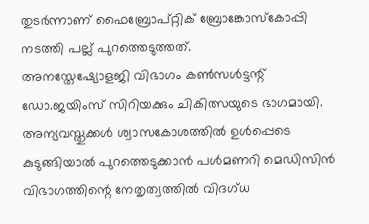തുടർന്നാണ് ഫൈബ്രോപ്റ്റിക് ബ്രോങ്കോസ്കോപ്പി നടത്തി പല്ല് പുറത്തെടുത്തത്.
അനസ്തേഷ്യോളജി വിഭാഗം കൺസൾട്ടന്റ് ഡോ.ജയിംസ് സിറിയക്കും ചികിത്സയുടെ ഭാഗമായി. അന്യവസ്തുക്കൾ ശ്വാസകോശത്തിൽ ഉൾപ്പെടെ കുടുങ്ങിയാൽ പുറത്തെടുക്കാൻ പൾമണറി മെഡിസിൻ വിഭാഗത്തിന്റെ നേതൃത്വത്തിൽ വിദഗ്ധ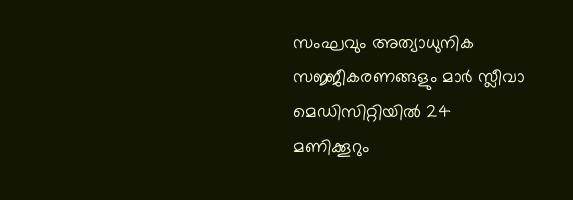സംഘവും അത്യാധുനിക സജ്ജീകരണങ്ങളും മാർ സ്ലീവാ മെഡിസിറ്റിയിൽ 24 മണിക്കൂറും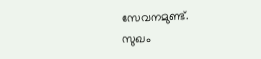സേവനമുണ്ട്.
സുഖം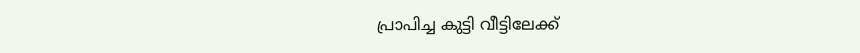പ്രാപിച്ച കുട്ടി വീട്ടിലേക്ക്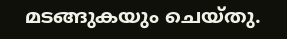മടങ്ങുകയും ചെയ്തു.